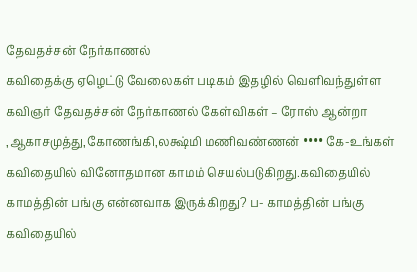தேவதச்சன் நேர்காணல்
கவிதைக்கு ஏழெட்டு வேலைகள் படிகம் இதழில் வெளிவந்துள்ள கவிஞர் தேவதச்சன் நேர்காணல் கேள்விகள் – ரோஸ் ஆன்றா ,ஆகாசமுத்து,கோணங்கி,லக்ஷ்மி மணிவண்ணன் •••• கே-உங்கள் கவிதையில் வினோதமான காமம் செயல்படுகிறது.கவிதையில் காமத்தின் பங்கு என்னவாக இருக்கிறது? ப- காமத்தின் பங்கு கவிதையில்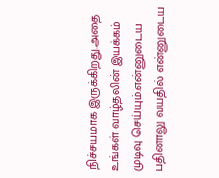நிச்சயமாக இருக்கிறது.அதை உங்கள் வாழ்தலின் இயக்கம் முடிவு செய்யும்.என்னுடைய பதினாலு வயதில் என்னுடைய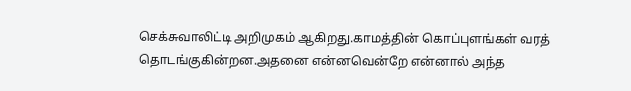செக்சுவாலிட்டி அறிமுகம் ஆகிறது.காமத்தின் கொப்புளங்கள் வரத் தொடங்குகின்றன.அதனை என்னவென்றே என்னால் அந்த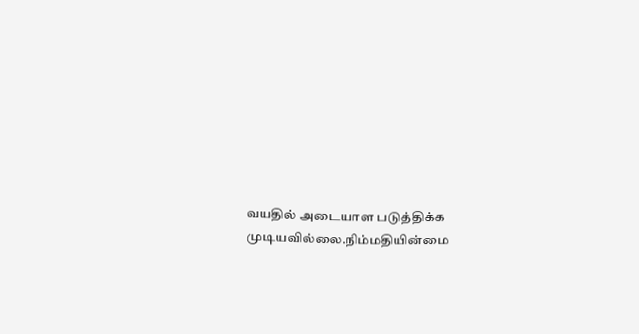வயதில் அடையாள படுத்திக்க முடியவில்லை.நிம்மதியின்மை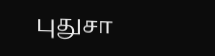புதுசா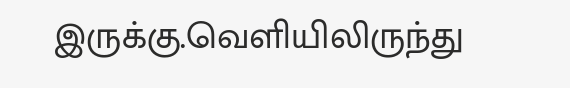இருக்கு.வெளியிலிருந்து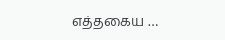எத்தகைய …